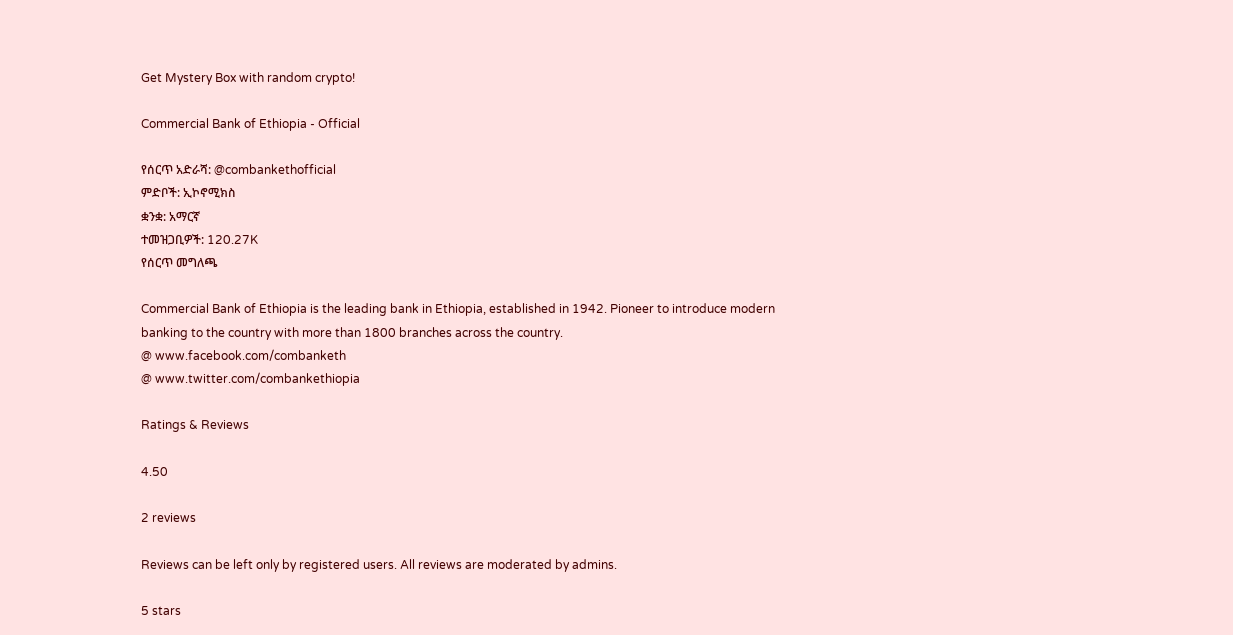Get Mystery Box with random crypto!

Commercial Bank of Ethiopia - Official

የሰርጥ አድራሻ: @combankethofficial
ምድቦች: ኢኮኖሚክስ
ቋንቋ: አማርኛ
ተመዝጋቢዎች: 120.27K
የሰርጥ መግለጫ

Commercial Bank of Ethiopia is the leading bank in Ethiopia, established in 1942. Pioneer to introduce modern banking to the country with more than 1800 branches across the country.
@ www.facebook.com/combanketh
@ www.twitter.com/combankethiopia

Ratings & Reviews

4.50

2 reviews

Reviews can be left only by registered users. All reviews are moderated by admins.

5 stars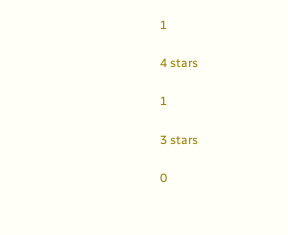1

4 stars

1

3 stars

0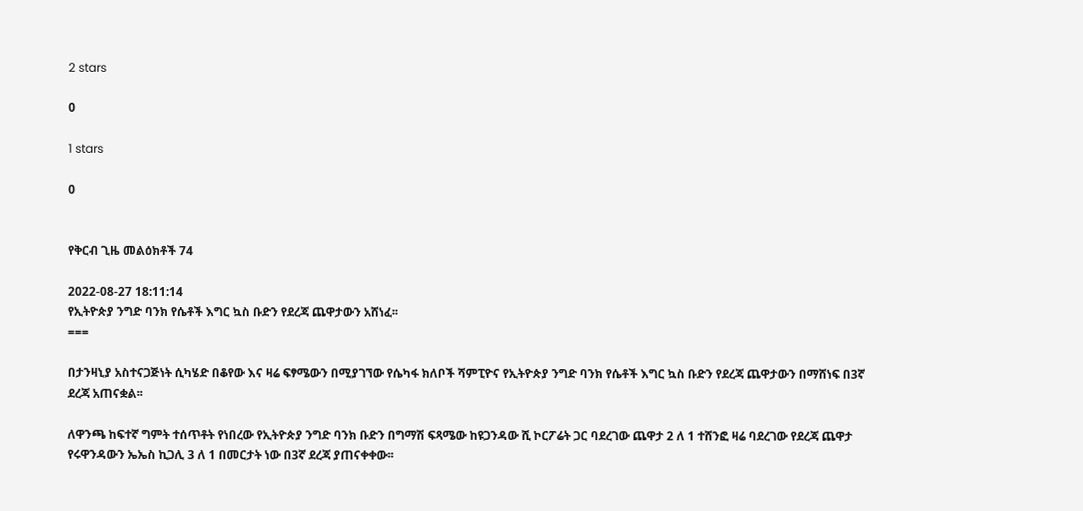2 stars

0

1 stars

0


የቅርብ ጊዜ መልዕክቶች 74

2022-08-27 18:11:14
የኢትዮጵያ ንግድ ባንክ የሴቶች እግር ኳስ ቡድን የደረጃ ጨዋታውን አሸነፈ፡፡
===

በታንዛኒያ አስተናጋጅነት ሲካሄድ በቆየው እና ዛሬ ፍፃሜውን በሚያገኘው የሴካፋ ክለቦች ሻምፒዮና የኢትዮጵያ ንግድ ባንክ የሴቶች እግር ኳስ ቡድን የደረጃ ጨዋታውን በማሸነፍ በ3ኛ ደረጃ አጠናቋል፡፡

ለዋንጫ ከፍተኛ ግምት ተሰጥቶት የነበረው የኢትዮጵያ ንግድ ባንክ ቡድን በግማሽ ፍጻሜው ከዩጋንዳው ሺ ኮርፖሬት ጋር ባደረገው ጨዋታ 2 ለ 1 ተሸንፎ ዛሬ ባደረገው የደረጃ ጨዋታ የሩዋንዳውን ኤኤስ ኪጋሊ 3 ለ 1 በመርታት ነው በ3ኛ ደረጃ ያጠናቀቀው፡፡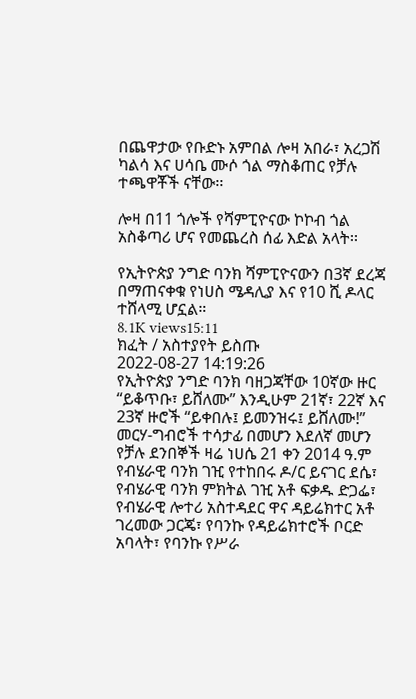በጨዋታው የቡድኑ አምበል ሎዛ አበራ፣ አረጋሽ ካልሳ እና ሀሳቤ ሙሶ ጎል ማስቆጠር የቻሉ ተጫዋቾች ናቸው፡፡

ሎዛ በ11 ጎሎች የሻምፒዮናው ኮኮብ ጎል አስቆጣሪ ሆና የመጨረስ ሰፊ እድል አላት፡፡

የኢትዮጵያ ንግድ ባንክ ሻምፒዮናውን በ3ኛ ደረጃ በማጠናቀቁ የነሀስ ሜዳሊያ እና የ10 ሺ ዶላር ተሸላሚ ሆኗል።
8.1K views15:11
ክፈት / አስተያየት ይስጡ
2022-08-27 14:19:26
የኢትዮጵያ ንግድ ባንክ ባዘጋጃቸው 10ኛው ዙር “ይቆጥቡ፣ ይሸለሙ” እንዲሁም 21ኛ፣ 22ኛ እና 23ኛ ዙሮች “ይቀበሉ፤ ይመንዝሩ፤ ይሸለሙ!” መርሃ-ግብሮች ተሳታፊ በመሆን እደለኛ መሆን የቻሉ ደንበኞች ዛሬ ነሀሴ 21 ቀን 2014 ዓ.ም የብሄራዊ ባንክ ገዢ የተከበሩ ዶ/ር ይናገር ደሴ፣ የብሄራዊ ባንክ ምክትል ገዢ አቶ ፍቃዱ ድጋፌ፣ የብሄራዊ ሎተሪ አስተዳደር ዋና ዳይሬክተር አቶ ገረመው ጋርጄ፣ የባንኩ የዳይሬክተሮች ቦርድ አባላት፣ የባንኩ የሥራ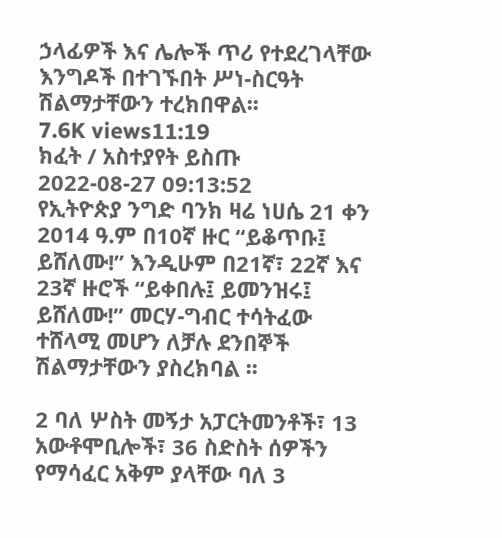ኃላፊዎች እና ሌሎች ጥሪ የተደረገላቸው እንግዶች በተገኙበት ሥነ-ስርዓት ሽልማታቸውን ተረክበዋል፡፡
7.6K views11:19
ክፈት / አስተያየት ይስጡ
2022-08-27 09:13:52
የኢትዮጵያ ንግድ ባንክ ዛሬ ነሀሴ 21 ቀን 2014 ዓ.ም በ10ኛ ዙር “ይቆጥቡ፤ ይሸለሙ!” እንዲሁም በ21ኛ፣ 22ኛ እና 23ኛ ዙሮች “ይቀበሉ፤ ይመንዝሩ፤ ይሸለሙ!” መርሃ-ግብር ተሳትፈው ተሸላሚ መሆን ለቻሉ ደንበኞች ሽልማታቸውን ያስረክባል ፡፡

2 ባለ ሦስት መኝታ አፓርትመንቶች፣ 13 አውቶሞቢሎች፣ 36 ስድስት ሰዎችን የማሳፈር አቅም ያላቸው ባለ 3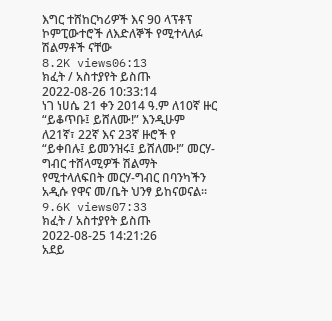እግር ተሸከርካሪዎች እና 90 ላፕቶፕ ኮምፒውተሮች ለእድለኞች የሚተላለፉ ሽልማቶች ናቸው
8.2K views06:13
ክፈት / አስተያየት ይስጡ
2022-08-26 10:33:14
ነገ ነሀሴ 21 ቀን 2014 ዓ.ም ለ10ኛ ዙር “ይቆጥቡ፤ ይሸለሙ!” እንዲሁም ለ21ኛ፣ 22ኛ እና 23ኛ ዙሮች የ “ይቀበሉ፤ ይመንዝሩ፤ ይሸለሙ!” መርሃ-ግብር ተሸላሚዎች ሽልማት የሚተላለፍበት መርሃ-ግብር በባንካችን አዲሱ የዋና መ/ቤት ህንፃ ይከናወናል፡፡
9.6K views07:33
ክፈት / አስተያየት ይስጡ
2022-08-25 14:21:26
አደይ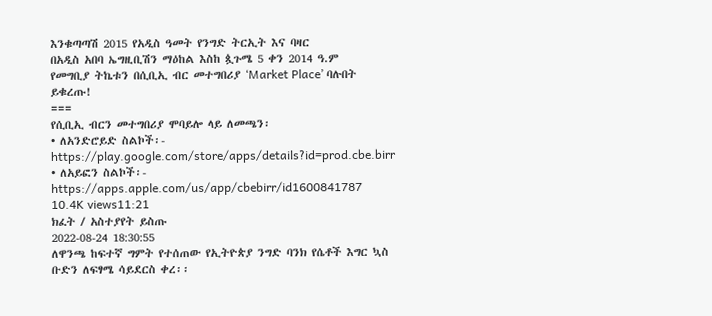እንቁጣጣሽ 2015 የአዲስ ዓመት የንግድ ትርኢት እና ባዛር
በአዲስ አበባ ኤግዚቢሽን ማዕከል እስከ ጷጉሜ 5 ቀን 2014 ዓ.ም
የመግቢያ ትኬቱን በሲቢኢ ብር መተግበሪያ ‘Market Place’ ባሉበት ይቁረጡ!
===
የሲቢኢ ብርን መተግበሪያ ሞባይሎ ላይ ለመጫን፡
• ለአንድሮይድ ስልኮች፡- https://play.google.com/store/apps/details?id=prod.cbe.birr
• ለአይፎን ስልኮች፡- https://apps.apple.com/us/app/cbebirr/id1600841787
10.4K views11:21
ክፈት / አስተያየት ይስጡ
2022-08-24 18:30:55
ለዋንጫ ከፍተኛ ግምት የተሰጠው የኢትዮጵያ ንግድ ባንክ የሴቶች እግር ኳስ ቡድን ለፍፃሜ ሳይደርስ ቀረ፡፡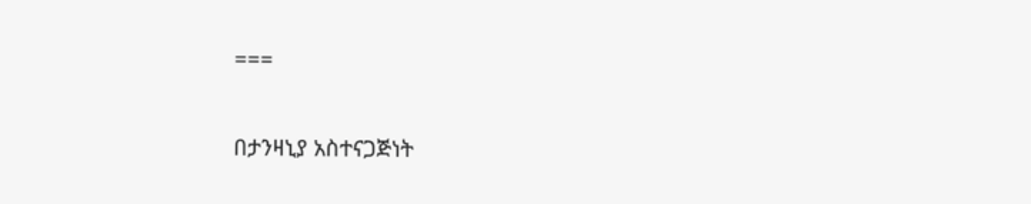===

በታንዛኒያ አስተናጋጅነት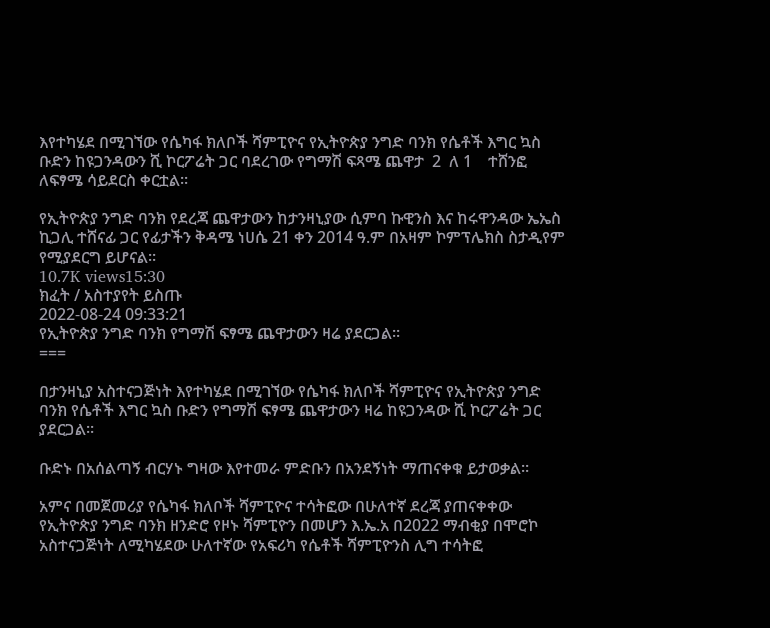እየተካሄደ በሚገኘው የሴካፋ ክለቦች ሻምፒዮና የኢትዮጵያ ንግድ ባንክ የሴቶች እግር ኳስ ቡድን ከዩጋንዳውን ሺ ኮርፖሬት ጋር ባደረገው የግማሽ ፍጻሜ ጨዋታ  2  ለ 1    ተሸንፎ  ለፍፃሜ ሳይደርስ ቀርቷል፡፡

የኢትዮጵያ ንግድ ባንክ የደረጃ ጨዋታውን ከታንዛኒያው ሲምባ ኩዊንስ እና ከሩዋንዳው ኤኤስ ኪጋሊ ተሸናፊ ጋር የፊታችን ቅዳሜ ነሀሴ 21 ቀን 2014 ዓ.ም በአዛም ኮምፕሌክስ ስታዲየም የሚያደርግ ይሆናል፡፡
10.7K views15:30
ክፈት / አስተያየት ይስጡ
2022-08-24 09:33:21
የኢትዮጵያ ንግድ ባንክ የግማሽ ፍፃሜ ጨዋታውን ዛሬ ያደርጋል፡፡
===

በታንዛኒያ አስተናጋጅነት እየተካሄደ በሚገኘው የሴካፋ ክለቦች ሻምፒዮና የኢትዮጵያ ንግድ ባንክ የሴቶች እግር ኳስ ቡድን የግማሽ ፍፃሜ ጨዋታውን ዛሬ ከዩጋንዳው ሺ ኮርፖሬት ጋር ያደርጋል፡፡

ቡድኑ በአሰልጣኝ ብርሃኑ ግዛው እየተመራ ምድቡን በአንደኝነት ማጠናቀቁ ይታወቃል፡፡

አምና በመጀመሪያ የሴካፋ ክለቦች ሻምፒዮና ተሳትፎው በሁለተኛ ደረጃ ያጠናቀቀው የኢትዮጵያ ንግድ ባንክ ዘንድሮ የዞኑ ሻምፒዮን በመሆን እ.ኤ.አ በ2022 ማብቂያ በሞሮኮ አስተናጋጅነት ለሚካሄደው ሁለተኛው የአፍሪካ የሴቶች ሻምፒዮንስ ሊግ ተሳትፎ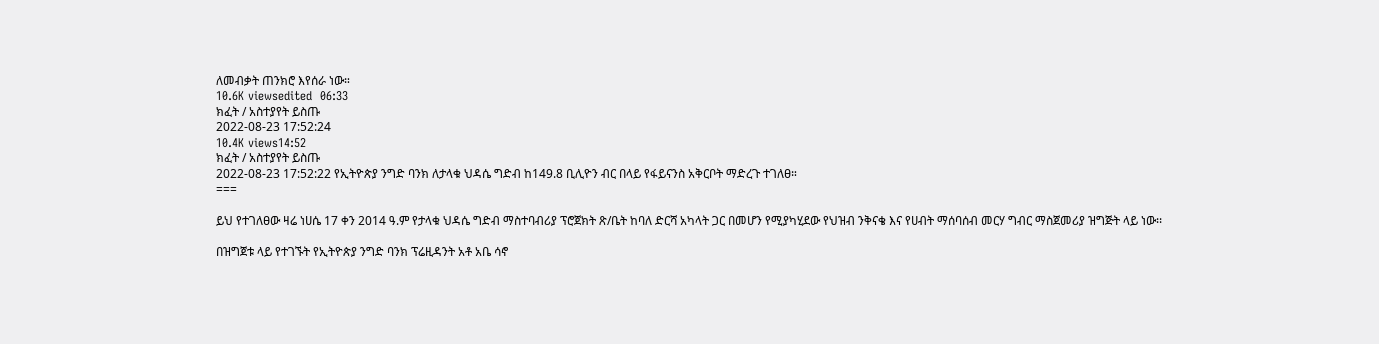ለመብቃት ጠንክሮ እየሰራ ነው።
10.6K viewsedited  06:33
ክፈት / አስተያየት ይስጡ
2022-08-23 17:52:24
10.4K views14:52
ክፈት / አስተያየት ይስጡ
2022-08-23 17:52:22 የኢትዮጵያ ንግድ ባንክ ለታላቁ ህዳሴ ግድብ ከ149.8 ቢሊዮን ብር በላይ የፋይናንስ አቅርቦት ማድረጉ ተገለፀ።
===

ይህ የተገለፀው ዛሬ ነሀሴ 17 ቀን 2014 ዓ.ም የታላቁ ህዳሴ ግድብ ማስተባብሪያ ፕሮጀክት ጽ/ቤት ከባለ ድርሻ አካላት ጋር በመሆን የሚያካሂደው የህዝብ ንቅናቄ እና የሀብት ማሰባሰብ መርሃ ግብር ማስጀመሪያ ዝግጅት ላይ ነው፡፡

በዝግጀቱ ላይ የተገኙት የኢትዮጵያ ንግድ ባንክ ፕሬዚዳንት አቶ አቤ ሳኖ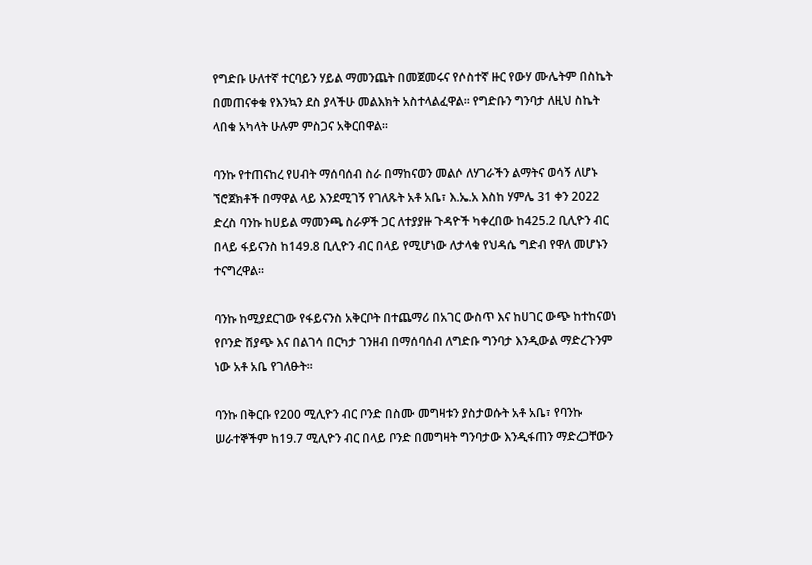የግድቡ ሁለተኛ ተርባይን ሃይል ማመንጨት በመጀመሩና የሶስተኛ ዙር የውሃ ሙሌትም በስኬት በመጠናቀቁ የእንኳን ደስ ያላችሁ መልእክት አስተላልፈዋል፡፡ የግድቡን ግንባታ ለዚህ ስኬት ላበቁ አካላት ሁሉም ምስጋና አቅርበዋል፡፡

ባንኩ የተጠናከረ የሀብት ማሰባሰብ ስራ በማከናወን መልሶ ለሃገራችን ልማትና ወሳኝ ለሆኑ ኘሮጀክቶች በማዋል ላይ እንደሚገኝ የገለጹት አቶ አቤ፣ እ.ኤ.አ እስከ ሃምሌ 31 ቀን 2022 ድረስ ባንኩ ከሀይል ማመንጫ ስራዎች ጋር ለተያያዙ ጉዳዮች ካቀረበው ከ425.2 ቢሊዮን ብር በላይ ፋይናንስ ከ149.8 ቢሊዮን ብር በላይ የሚሆነው ለታላቁ የህዳሴ ግድብ የዋለ መሆኑን ተናግረዋል።

ባንኩ ከሚያደርገው የፋይናንስ አቅርቦት በተጨማሪ በአገር ውስጥ እና ከሀገር ውጭ ከተከናወነ የቦንድ ሽያጭ እና በልገሳ በርካታ ገንዘብ በማሰባሰብ ለግድቡ ግንባታ እንዲውል ማድረጉንም ነው አቶ አቤ የገለፁት፡፡

ባንኩ በቅርቡ የ200 ሚሊዮን ብር ቦንድ በስሙ መግዛቱን ያስታወሱት አቶ አቤ፣ የባንኩ ሠራተኞችም ከ19.7 ሚሊዮን ብር በላይ ቦንድ በመግዛት ግንባታው እንዲፋጠን ማድረጋቸውን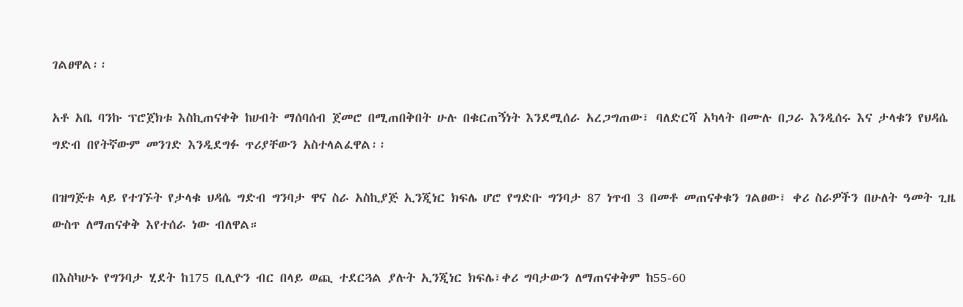ገልፀዋል፡፡

አቶ አቤ ባንኩ ፕሮጀክቱ እስኪጠናቀቅ ከሀብት ማሰባሰብ ጀመሮ በሚጠበቅበት ሁሉ በቁርጠኝነት እንደሚሰራ አረጋግጠው፣ ባለድርሻ አካላት በሙሉ በጋራ እንዲሰሩ እና ታላቁን የህዳሴ ግድብ በየትኛውም መንገድ እንዲደግፉ ጥሪያቸውን አስተላልፈዋል፡፡

በዝግጅቱ ላይ የተገኙት የታላቁ ህዳሴ ግድብ ግንባታ ዋና ስራ አስኪያጅ ኢንጂነር ክፍሌ ሆሮ የግድቡ ግንባታ 87 ነጥብ 3 በመቶ መጠናቀቁን ገልፀው፣ ቀሪ ስራዎችን በሁለት ዓመት ጊዜ ውስጥ ለማጠናቀቅ እየተሰራ ነው ብለዋል።

በእስካሁኑ የግንባታ ሂደት ከ175 ቢሊዮን ብር በላይ ወጪ ተደርጓል ያሉት ኢንጂነር ክፍሌ፣ቀሪ ግባታውን ለማጠናቀቅም ከ55-60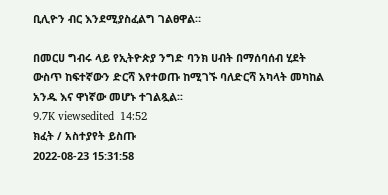ቢሊዮን ብር እንደሚያስፈልግ ገልፀዋል።

በመርሀ ግብሩ ላይ የኢትዮጵያ ንግድ ባንክ ሀብት በማሰባሰብ ሂደት ውስጥ ከፍተኛውን ድርሻ እየተወጡ ከሚገኙ ባለድርሻ አካላት መካከል አንዱ እና ዋነኛው መሆኑ ተገልጿል፡፡
9.7K viewsedited  14:52
ክፈት / አስተያየት ይስጡ
2022-08-23 15:31:58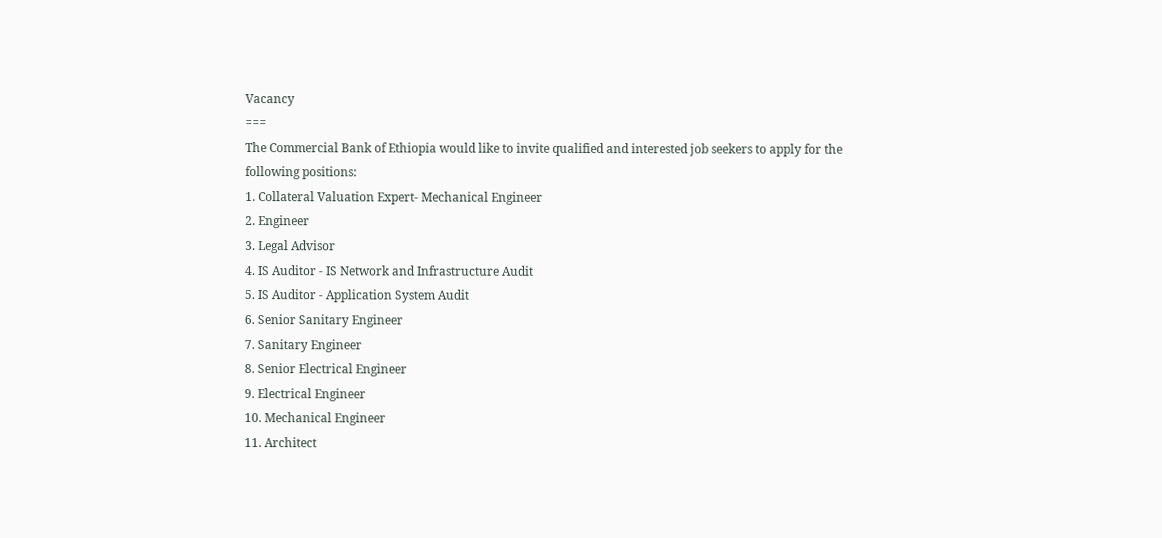Vacancy
===
The Commercial Bank of Ethiopia would like to invite qualified and interested job seekers to apply for the following positions:
1. Collateral Valuation Expert- Mechanical Engineer
2. Engineer
3. Legal Advisor
4. IS Auditor - IS Network and Infrastructure Audit
5. IS Auditor - Application System Audit
6. Senior Sanitary Engineer
7. Sanitary Engineer
8. Senior Electrical Engineer
9. Electrical Engineer
10. Mechanical Engineer
11. Architect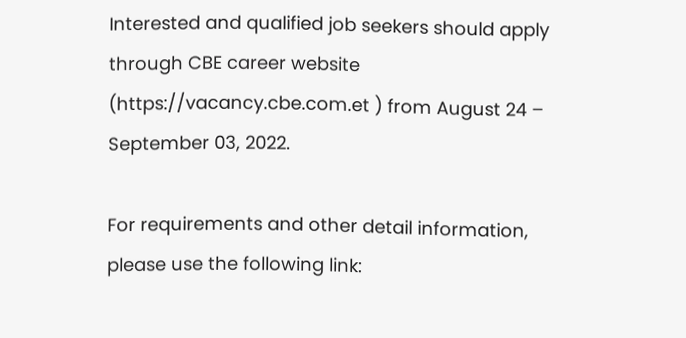Interested and qualified job seekers should apply through CBE career website
(https://vacancy.cbe.com.et ) from August 24 – September 03, 2022.

For requirements and other detail information, please use the following link: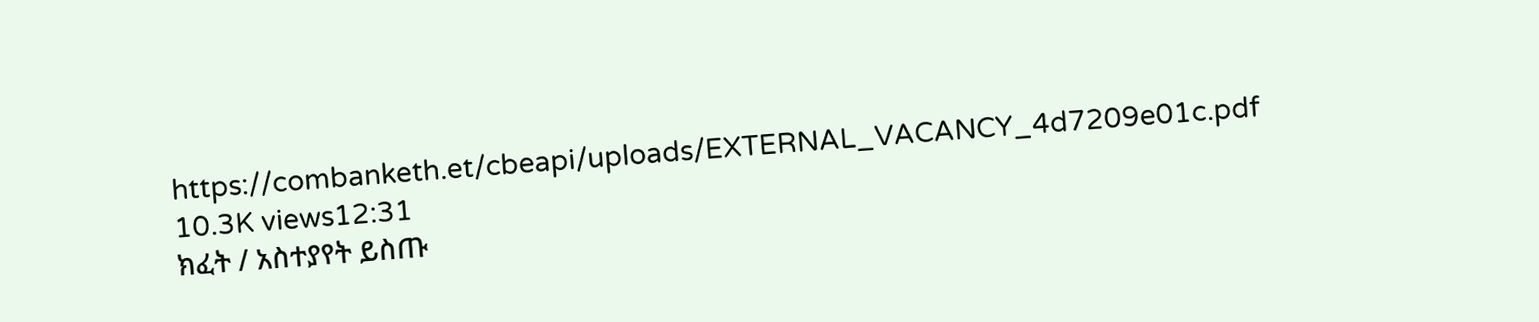https://combanketh.et/cbeapi/uploads/EXTERNAL_VACANCY_4d7209e01c.pdf
10.3K views12:31
ክፈት / አስተያየት ይስጡ